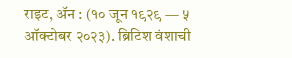राइट, ॲन : (१० जून १९२९ — ५ ऑक्टोबर २०२३). ब्रिटिश वंशाची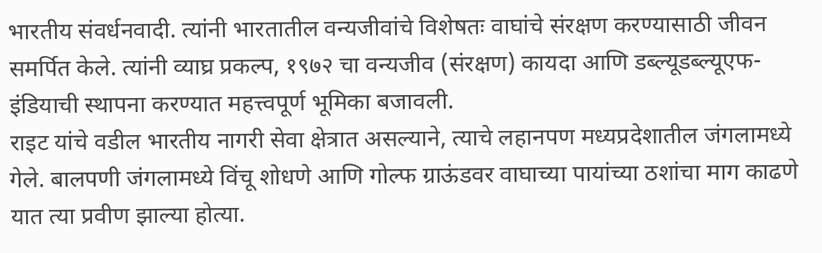भारतीय संवर्धनवादी. त्यांनी भारतातील वन्यजीवांचे विशेषतः वाघांचे संरक्षण करण्यासाठी जीवन समर्पित केले. त्यांनी व्याघ्र प्रकल्प, १९७२ चा वन्यजीव (संरक्षण) कायदा आणि डब्ल्यूडब्ल्यूएफ-इंडियाची स्थापना करण्यात महत्त्वपूर्ण भूमिका बजावली.
राइट यांचे वडील भारतीय नागरी सेवा क्षेत्रात असल्याने, त्याचे लहानपण मध्यप्रदेशातील जंगलामध्ये गेले. बालपणी जंगलामध्ये विंचू शोधणे आणि गोल्फ ग्राऊंडवर वाघाच्या पायांच्या ठशांचा माग काढणे यात त्या प्रवीण झाल्या होत्या.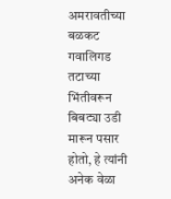अमरावतीच्या बळकट गवालिगड तटाच्या भिंतीवरून बिबट्या उडी मारून पसार होतो, हे त्यांनी अनेक वेळा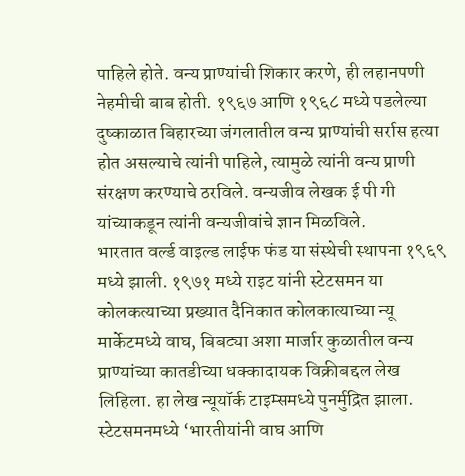पाहिले होते. वन्य प्राण्यांची शिकार करणे, ही लहानपणी नेहमीची बाब होती. १९६७ आणि १९६८ मध्ये पडलेल्या दुष्काळात बिहारच्या जंगलातील वन्य प्राण्यांची सर्रास हत्या होत असल्याचे त्यांनी पाहिले, त्यामुळे त्यांनी वन्य प्राणी संरक्षण करण्याचे ठरविले. वन्यजीव लेखक ई पी गी यांच्याकडून त्यांनी वन्यजीवांचे ज्ञान मिळविले.
भारतात वर्ल्ड वाइल्ड लाईफ फंड या संस्थेची स्थापना १९६९ मध्ये झाली. १९७१ मध्ये राइट यांनी स्टेटसमन या कोलकत्याच्या प्रख्यात दैनिकात कोलकात्याच्या न्यू मार्केटमध्ये वाघ, बिबट्या अशा मार्जार कुळातील वन्य प्राण्यांच्या कातडीच्या धक्कादायक विक्रीबद्दल लेख लिहिला. हा लेख न्यूयॉर्क टाइम्समध्ये पुनर्मुद्रित झाला. स्टेटसमनमध्ये ‘भारतीयांनी वाघ आणि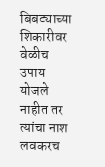बिबट्याच्या शिकारीवर वेळीच उपाय योजले नाहीत तर त्यांचा नाश लवकरच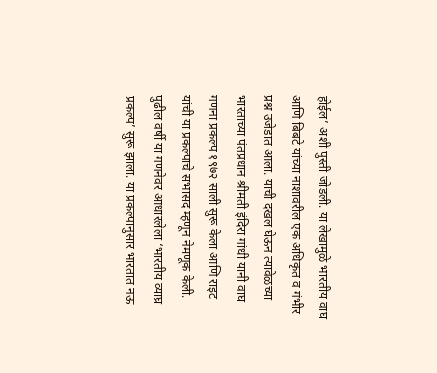होईल’ अशी पुस्ती जोडली. या लेखामुळे भारतीय वाघ आणि बिबटे यांच्या नाशावरील एक अधिकृत व गंभीर प्रश्न उजेडात आला. याची दखल घेऊन त्यावेळच्या भारताच्या पंतप्रधान श्रीमती इंदिरा गांधी यानी वाघ गणना प्रकल्प १९७२ साली सुरू केला आणि राइट यांची या प्रकल्पाचे सभासद म्हणून नेमणूक केली. पुढील वर्षी या गणनेवर आधारलेला ‘भारतीय व्याघ्र प्रकल्प’ सुरू झाला. या प्रकल्पानुसार भारतात नऊ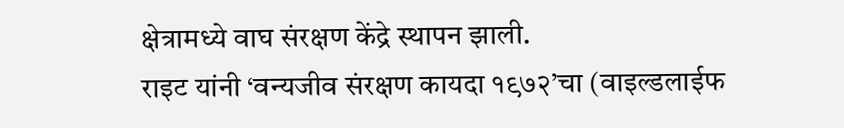क्षेत्रामध्ये वाघ संरक्षण केंद्रे स्थापन झाली.
राइट यांनी ‘वन्यजीव संरक्षण कायदा १९७२’चा (वाइल्डलाईफ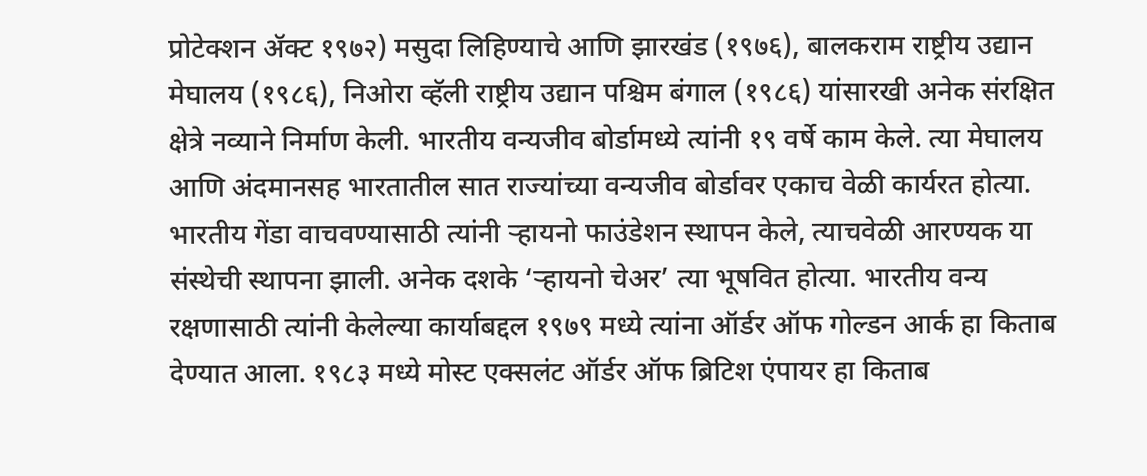प्रोटेक्शन ॲक्ट १९७२) मसुदा लिहिण्याचे आणि झारखंड (१९७६), बालकराम राष्ट्रीय उद्यान मेघालय (१९८६), निओरा व्हॅली राष्ट्रीय उद्यान पश्चिम बंगाल (१९८६) यांसारखी अनेक संरक्षित क्षेत्रे नव्याने निर्माण केली. भारतीय वन्यजीव बोर्डामध्ये त्यांनी १९ वर्षे काम केले. त्या मेघालय आणि अंदमानसह भारतातील सात राज्यांच्या वन्यजीव बोर्डावर एकाच वेळी कार्यरत होत्या. भारतीय गेंडा वाचवण्यासाठी त्यांनी ऱ्हायनो फाउंडेशन स्थापन केले, त्याचवेळी आरण्यक या संस्थेची स्थापना झाली. अनेक दशके ‘ऱ्हायनो चेअर’ त्या भूषवित होत्या. भारतीय वन्य रक्षणासाठी त्यांनी केलेल्या कार्याबद्दल १९७९ मध्ये त्यांना ऑर्डर ऑफ गोल्डन आर्क हा किताब देण्यात आला. १९८३ मध्ये मोस्ट एक्सलंट ऑर्डर ऑफ ब्रिटिश एंपायर हा किताब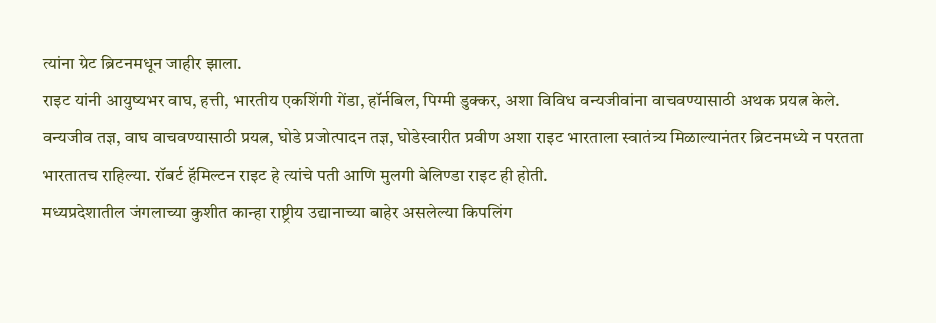त्यांना ग्रेट ब्रिटनमधून जाहीर झाला.
राइट यांनी आयुष्यभर वाघ, हत्ती, भारतीय एकशिंगी गेंडा, हॉर्नबिल, पिग्मी डुक्कर, अशा विविध वन्यजीवांना वाचवण्यासाठी अथक प्रयत्न केले. वन्यजीव तज्ञ, वाघ वाचवण्यासाठी प्रयत्न, घोडे प्रजोत्पादन तज्ञ, घोडेस्वारीत प्रवीण अशा राइट भारताला स्वातंत्र्य मिळाल्यानंतर ब्रिटनमध्ये न परतता भारतातच राहिल्या. रॉबर्ट हॅमिल्टन राइट हे त्यांचे पती आणि मुलगी बेलिण्डा राइट ही होती.
मध्यप्रदेशातील जंगलाच्या कुशीत कान्हा राष्ट्रीय उद्यानाच्या बाहेर असलेल्या किपलिंग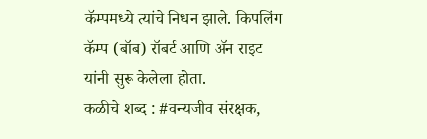कॅम्पमध्ये त्यांचे निधन झाले. किपलिंग कॅम्प (बॉब) रॉबर्ट आणि ॲन राइट यांनी सुरू केलेला होता.
कळीचे शब्द : #वन्यजीव संरक्षक,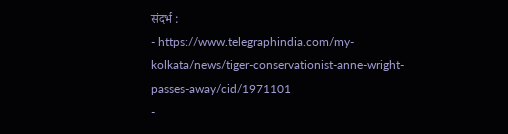संदर्भ :
- https://www.telegraphindia.com/my-kolkata/news/tiger-conservationist-anne-wright-passes-away/cid/1971101
-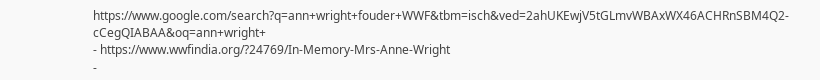https://www.google.com/search?q=ann+wright+fouder+WWF&tbm=isch&ved=2ahUKEwjV5tGLmvWBAxWX46ACHRnSBM4Q2-cCegQIABAA&oq=ann+wright+
- https://www.wwfindia.org/?24769/In-Memory-Mrs-Anne-Wright
-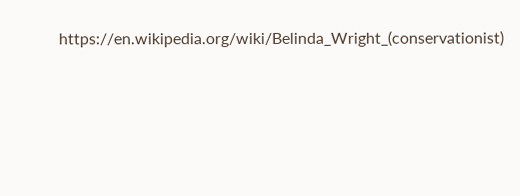https://en.wikipedia.org/wiki/Belinda_Wright_(conservationist)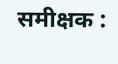समीक्षक :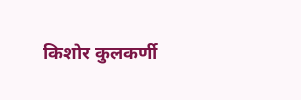किशोर कुलकर्णी